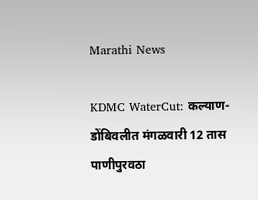Marathi News

KDMC WaterCut: कल्याण-डोंबिवलीत मंगळवारी 12 तास पाणीपुरवठा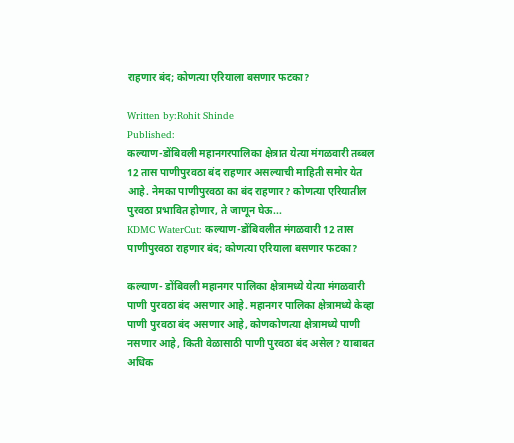राहणार बंद; कोणत्या एरियाला बसणार फटका?

Written by:Rohit Shinde
Published:
कल्याण-डोंबिवली महानगरपालिका क्षेत्रात येत्या मंगळवारी तब्बल 12 तास पाणीपुरवठा बंद राहणार असल्याची माहिती समोर येत आहे. नेमका पाणीपुरवठा का बंद राहणार? कोणत्या एरियातील पुरवठा प्रभावित होणार, ते जाणून घेऊ...
KDMC WaterCut: कल्याण-डोंबिवलीत मंगळवारी 12 तास पाणीपुरवठा राहणार बंद; कोणत्या एरियाला बसणार फटका?

कल्याण- डोंबिवली महानगर पालिका क्षेत्रामध्ये येत्या मंगळवारी पाणी पुरवठा बंद असणार आहे. महानगर पालिका क्षेत्रामध्ये केव्हा पाणी पुरवठा बंद असणार आहे, कोणकोणत्या क्षेत्रामध्ये पाणी नसणार आहे, किती वेळासाठी पाणी पुरवठा बंद असेल? याबाबत अधिक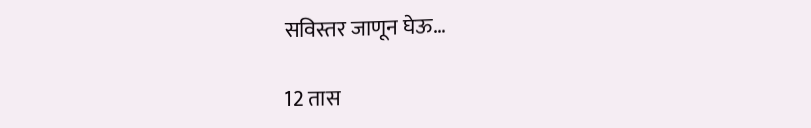सविस्तर जाणून घेऊ…

12 तास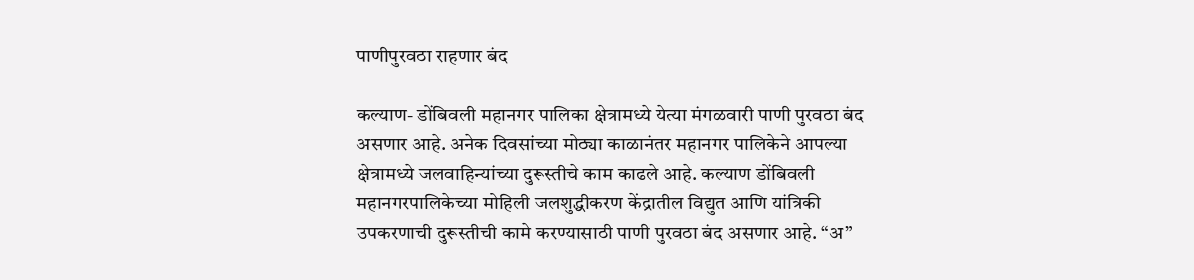पाणीपुरवठा राहणार बंद

कल्याण- डोंबिवली महानगर पालिका क्षेत्रामध्ये येत्या मंगळवारी पाणी पुरवठा बंद असणार आहे. अनेक दिवसांच्या मोठ्या काळानंतर महानगर पालिकेने आपल्या क्षेत्रामध्ये जलवाहिन्यांच्या दुरूस्तीचे काम काढले आहे. कल्याण डोंबिवली महानगरपालिकेच्या मोहिली जलशुद्धीकरण केंद्रातील विद्युत आणि यांत्रिकी उपकरणाची दुरूस्तीची कामे करण्यासाठी पाणी पुरवठा बंद असणार आहे. “अ”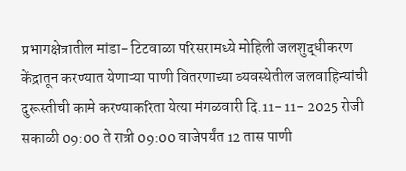प्रभागक्षेत्रातील मांडा- टिटवाळा परिसरामध्ये मोहिली जलशुद्धीकरण केंद्रातून करण्यात येणाऱ्या पाणी वितरणाच्या व्यवस्थेतील जलवाहिन्यांची दुरूस्तीची कामे करण्याकरिता येत्या मंगळवारी दि.11- 11- 2025 रोजी सकाळी 09:00 ते रात्री 09:00 वाजेपर्यंत 12 तास पाणी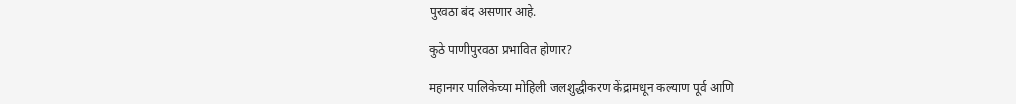पुरवठा बंद असणार आहे.

कुठे पाणीपुरवठा प्रभावित होणार?

महानगर पालिकेच्या मोहिली जलशुद्धीकरण केंद्रामधून कल्याण पूर्व आणि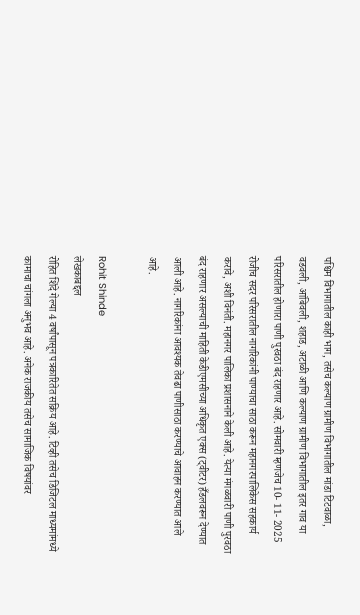पश्चिम विभागातील काही भाग, तसेच कल्याण ग्रामीण विभागातील मांडा टिटवाळा, वडवली, आंबिवली, शहाड, अटाळी आणि कल्याण ग्रामीण विभागातील इतर गाव या परिसरातील होणारा पाणी पुरवठा बंद राहणार आहे. सोमवारी म्हणजेच 10- 11- 2025 रोजीच सदर परिसरातील नागरिकांनी पाण्याचा साठा करून महानगरपालिकेस सहकार्य करावे, अशी विनंती. महानगर पालिका प्रशासनाने केली आहे. येत्या मंगळवारी पाणी पुरवठा बंद राहणार असल्याची माहिती केडीएमसीच्या अधिकृत एक्स (ट्वीटर) हँडलवरून देण्यात आली आहे. नागरिकांना आवश्यक तेवढा पाणीसाठा करण्याचे आवाहन करण्यात आले आहे.

Rohit Shinde
लेखकाबद्दल
रोहित शिंदे गेल्या 4 वर्षांपासून पत्रकारितेत सक्रिय आहे. टिव्ही तसेच डिजिटल माध्यमांमध्ये कामाचा चांगला अनुभव आहे. अनेक राजकीय तसेच सामाजिक विषयांवर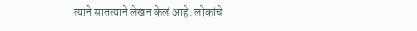त्याने सातत्याने लेखन केलं आहे. लोकांचे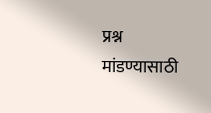प्रश्न मांडण्यासाठी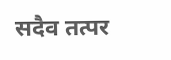सदैव तत्पर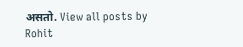असतो. View all posts by Rohit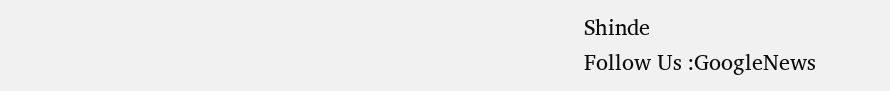Shinde
Follow Us :GoogleNews